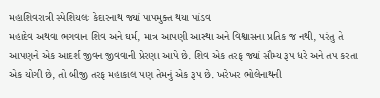મહાશિવરાત્રી સ્પેશિયલઃ કેદારનાથ જ્યાં પાપમુક્ત થયા પાંડવ
મહાદેવ અથવા ભગવાન શિવ અને ઘર્મ, માત્ર આપણી આસ્થા અને વિશ્વાસના પ્રતિક જ નથી, પરંતુ તે આપણને એક આદર્શ જીવન જીવવાની પ્રેરણા આપે છે. શિવ એક તરફ જ્યાં સૌમ્ય રૂપ ધરે અને તપ કરતા એક યોગી છે, તો બીજી તરફ મહાકાલ પણ તેમનું એક રૂપ છે. ખરેખર ભોલેનાથની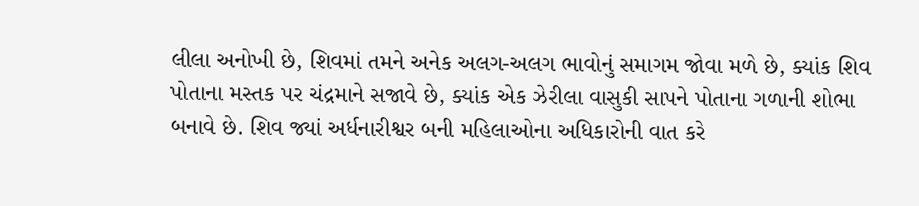લીલા અનોખી છે, શિવમાં તમને અનેક અલગ-અલગ ભાવોનું સમાગમ જોવા મળે છે, ક્યાંક શિવ પોતાના મસ્તક પર ચંદ્રમાને સજાવે છે, ક્યાંક એક ઝેરીલા વાસુકી સાપને પોતાના ગળાની શોભા બનાવે છે. શિવ જ્યાં અર્ધનારીશ્વર બની મહિલાઓના અધિકારોની વાત કરે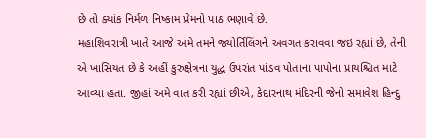છે તો ક્યાંક નિર્મળ નિષ્કામ પ્રેમનો પાઠ ભણાવે છે.
મહાશિવરાત્રી ખાતે આજે અમે તમને જ્યોર્તિલિંગને અવગત કરાવવા જઇ રહ્યાં છે, તેની એ ખાસિયત છે કે અહીં કુરુક્ષેત્રના યુદ્ધ ઉપરાંત પાંડવ પોતાના પાપોના પ્રાયશ્ચિત માટે આવ્યા હતા. જીહાં અમે વાત કરી રહ્યાં છીએ, કેદારનાથ મંદિરની જેનો સમાવેશ હિન્દુ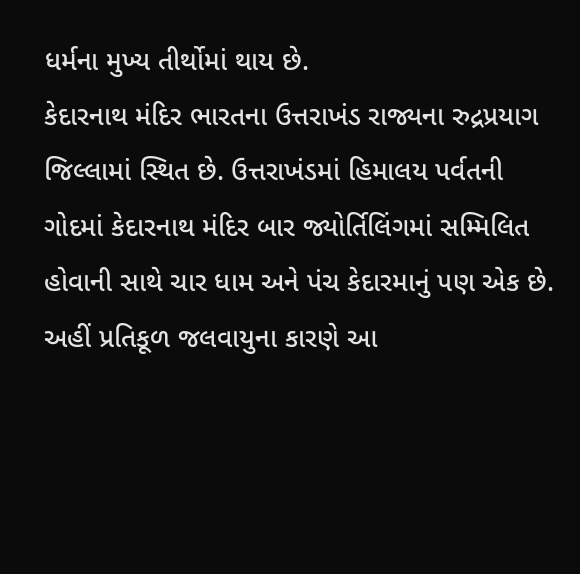ધર્મના મુખ્ય તીર્થોમાં થાય છે.
કેદારનાથ મંદિર ભારતના ઉત્તરાખંડ રાજ્યના રુદ્રપ્રયાગ જિલ્લામાં સ્થિત છે. ઉત્તરાખંડમાં હિમાલય પર્વતની ગોદમાં કેદારનાથ મંદિર બાર જ્યોર્તિલિંગમાં સમ્મિલિત હોવાની સાથે ચાર ધામ અને પંચ કેદારમાનું પણ એક છે. અહીં પ્રતિકૂળ જલવાયુના કારણે આ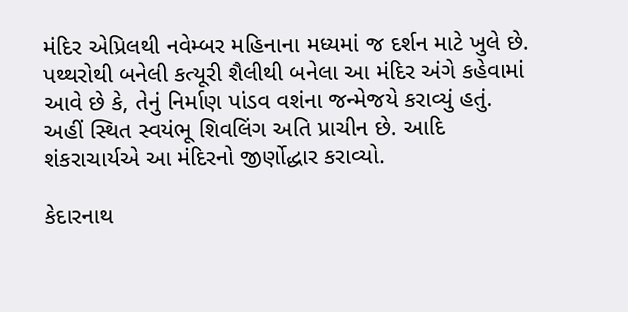મંદિર એપ્રિલથી નવેમ્બર મહિનાના મધ્યમાં જ દર્શન માટે ખુલે છે. પથ્થરોથી બનેલી કત્યૂરી શૈલીથી બનેલા આ મંદિર અંગે કહેવામાં આવે છે કે, તેનું નિર્માણ પાંડવ વશંના જન્મેજયે કરાવ્યું હતું. અહીં સ્થિત સ્વયંભૂ શિવલિંગ અતિ પ્રાચીન છે. આદિ શંકરાચાર્યએ આ મંદિરનો જીર્ણોદ્ધાર કરાવ્યો.

કેદારનાથ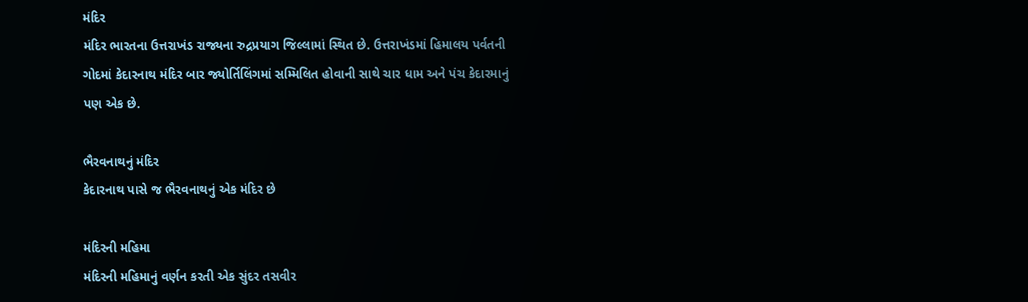મંદિર
મંદિર ભારતના ઉત્તરાખંડ રાજ્યના રુદ્રપ્રયાગ જિલ્લામાં સ્થિત છે. ઉત્તરાખંડમાં હિમાલય પર્વતની ગોદમાં કેદારનાથ મંદિર બાર જ્યોર્તિલિંગમાં સમ્મિલિત હોવાની સાથે ચાર ધામ અને પંચ કેદારમાનું પણ એક છે.

ભૈરવનાથનું મંદિર
કેદારનાથ પાસે જ ભૈરવનાથનું એક મંદિર છે

મંદિરની મહિમા
મંદિરની મહિમાનું વર્ણન કરતી એક સુંદર તસવીર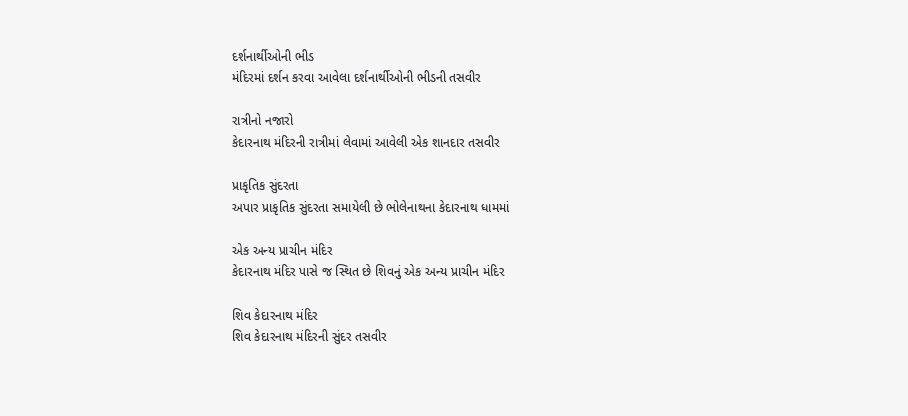દર્શનાર્થીઓની ભીડ
મંદિરમાં દર્શન કરવા આવેલા દર્શનાર્થીઓની ભીડની તસવીર

રાત્રીનો નજારો
કેદારનાથ મંદિરની રાત્રીમાં લેવામાં આવેલી એક શાનદાર તસવીર

પ્રાકૃતિક સુંદરતા
અપાર પ્રાકૃતિક સુંદરતા સમાયેલી છે ભોલેનાથના કેદારનાથ ધામમાં

એક અન્ય પ્રાચીન મંદિર
કેદારનાથ મંદિર પાસે જ સ્થિત છે શિવનું એક અન્ય પ્રાચીન મંદિર

શિવ કેદારનાથ મંદિર
શિવ કેદારનાથ મંદિરની સુંદર તસવીર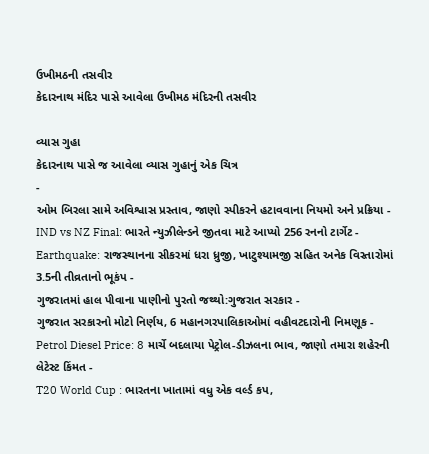ઉખીમઠની તસવીર
કેદારનાથ મંદિર પાસે આવેલા ઉખીમઠ મંદિરની તસવીર

વ્યાસ ગુહા
કેદારનાથ પાસે જ આવેલા વ્યાસ ગુહાનું એક ચિત્ર
-
ઓમ બિરલા સામે અવિશ્વાસ પ્રસ્તાવ, જાણો સ્પીકરને હટાવવાના નિયમો અને પ્રક્રિયા -
IND vs NZ Final: ભારતે ન્યુઝીલેન્ડને જીતવા માટે આપ્યો 256 રનનો ટાર્ગેટ -
Earthquake: રાજસ્થાનના સીકરમાં ધરા ધ્રુજી, ખાટુશ્યામજી સહિત અનેક વિસ્તારોમાં 3.5ની તીવ્રતાનો ભૂકંપ -
ગુજરાતમાં હાલ પીવાના પાણીનો પુરતો જથ્થો:ગુજરાત સરકાર -
ગુજરાત સરકારનો મોટો નિર્ણય, 6 મહાનગરપાલિકાઓમાં વહીવટદારોની નિમણૂક -
Petrol Diesel Price: 8 માર્ચે બદલાયા પેટ્રોલ-ડીઝલના ભાવ, જાણો તમારા શહેરની લેટેસ્ટ કિંમત -
T20 World Cup : ભારતના ખાતામાં વધુ એક વર્લ્ડ કપ,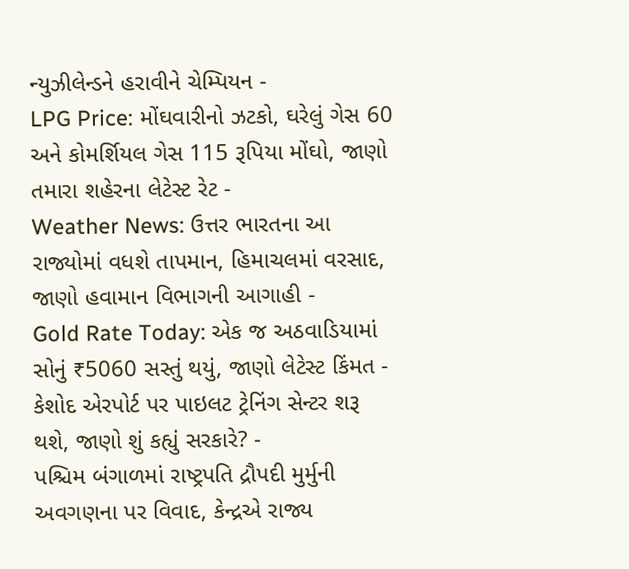ન્યુઝીલેન્ડને હરાવીને ચેમ્પિયન -
LPG Price: મોંઘવારીનો ઝટકો, ઘરેલું ગેસ 60 અને કોમર્શિયલ ગેસ 115 રૂપિયા મોંઘો, જાણો તમારા શહેરના લેટેસ્ટ રેટ -
Weather News: ઉત્તર ભારતના આ રાજ્યોમાં વધશે તાપમાન, હિમાચલમાં વરસાદ, જાણો હવામાન વિભાગની આગાહી -
Gold Rate Today: એક જ અઠવાડિયામાં સોનું ₹5060 સસ્તું થયું, જાણો લેટેસ્ટ કિંમત -
કેશોદ એરપોર્ટ પર પાઇલટ ટ્રેનિંગ સેન્ટર શરૂ થશે, જાણો શું કહ્યું સરકારે? -
પશ્ચિમ બંગાળમાં રાષ્ટ્રપતિ દ્રૌપદી મુર્મુની અવગણના પર વિવાદ, કેન્દ્રએ રાજ્ય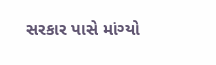સરકાર પાસે માંગ્યો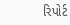રિપોર્ટ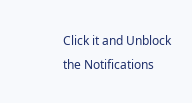Click it and Unblock the Notifications